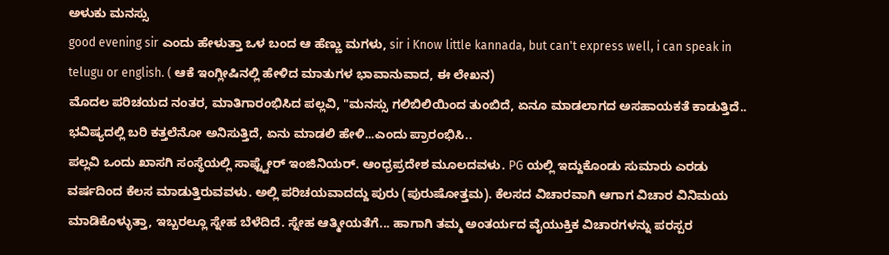ಅಳುಕು ಮನಸ್ಸು
good evening sir ಎಂದು ಹೇಳುತ್ತಾ ಒಳ ಬಂದ ಆ ಹೆಣ್ಣು ಮಗಳು, sir i Know little kannada, but can't express well, i can speak in telugu or english. ( ಆಕೆ ಇಂಗ್ಲೀಷಿನಲ್ಲಿ ಹೇಳಿದ ಮಾತುಗಳ ಭಾವಾನುವಾದ, ಈ ಲೇಖನ)
ಮೊದಲ ಪರಿಚಯದ ನಂತರ, ಮಾತಿಗಾರಂಭಿಸಿದ ಪಲ್ಲವಿ, "ಮನಸ್ಸು ಗಲಿಬಿಲಿಯಿಂದ ತುಂಬಿದೆ, ಏನೂ ಮಾಡಲಾಗದ ಅಸಹಾಯಕತೆ ಕಾಡುತ್ತಿದೆ.. ಭವಿಷ್ಯದಲ್ಲಿ ಬರಿ ಕತ್ತಲೆನೋ ಅನಿಸುತ್ತಿದೆ, ಏನು ಮಾಡಲಿ ಹೇಳಿ...ಎಂದು ಪ್ರಾರಂಭಿಸಿ..
ಪಲ್ಲವಿ ಒಂದು ಖಾಸಗಿ ಸಂಸ್ಥೆಯಲ್ಲಿ ಸಾಫ್ಟ್ವೇರ್ ಇಂಜಿನಿಯರ್. ಆಂಧ್ರಪ್ರದೇಶ ಮೂಲದವಳು. PG ಯಲ್ಲಿ ಇದ್ದುಕೊಂಡು ಸುಮಾರು ಎರಡು ವರ್ಷದಿಂದ ಕೆಲಸ ಮಾಡುತ್ತಿರುವವಳು. ಅಲ್ಲಿ ಪರಿಚಯವಾದದ್ದು ಪುರು (ಪುರುಷೋತ್ತಮ). ಕೆಲಸದ ವಿಚಾರವಾಗಿ ಆಗಾಗ ವಿಚಾರ ವಿನಿಮಯ ಮಾಡಿಕೊಳ್ಳುತ್ತಾ, ಇಬ್ಬರಲ್ಲೂ ಸ್ನೇಹ ಬೆಳೆದಿದೆ. ಸ್ನೇಹ ಆತ್ಮೀಯತೆಗೆ... ಹಾಗಾಗಿ ತಮ್ಮ ಅಂತರ್ಯದ ವೈಯುಕ್ತಿಕ ವಿಚಾರಗಳನ್ನು ಪರಸ್ಪರ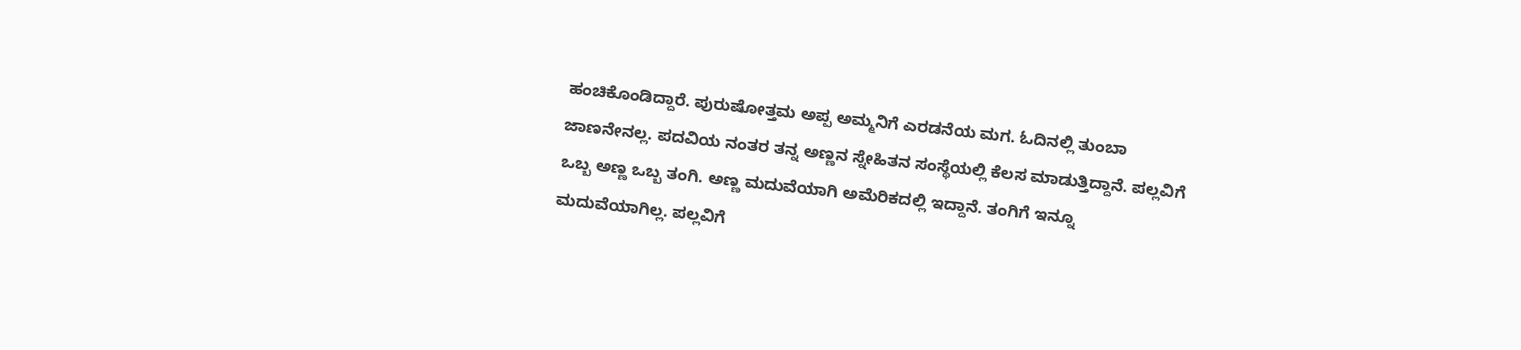ಹಂಚಿಕೊಂಡಿದ್ದಾರೆ. ಪುರುಷೋತ್ತಮ ಅಪ್ಪ ಅಮ್ಮನಿಗೆ ಎರಡನೆಯ ಮಗ. ಓದಿನಲ್ಲಿ ತುಂಬಾ ಜಾಣನೇನಲ್ಲ. ಪದವಿಯ ನಂತರ ತನ್ನ ಅಣ್ಣನ ಸ್ನೇಹಿತನ ಸಂಸ್ಥೆಯಲ್ಲಿ ಕೆಲಸ ಮಾಡುತ್ತಿದ್ದಾನೆ. ಪಲ್ಲವಿಗೆ ಒಬ್ಬ ಅಣ್ಣ ಒಬ್ಬ ತಂಗಿ. ಅಣ್ಣ ಮದುವೆಯಾಗಿ ಅಮೆರಿಕದಲ್ಲಿ ಇದ್ದಾನೆ. ತಂಗಿಗೆ ಇನ್ನೂ ಮದುವೆಯಾಗಿಲ್ಲ. ಪಲ್ಲವಿಗೆ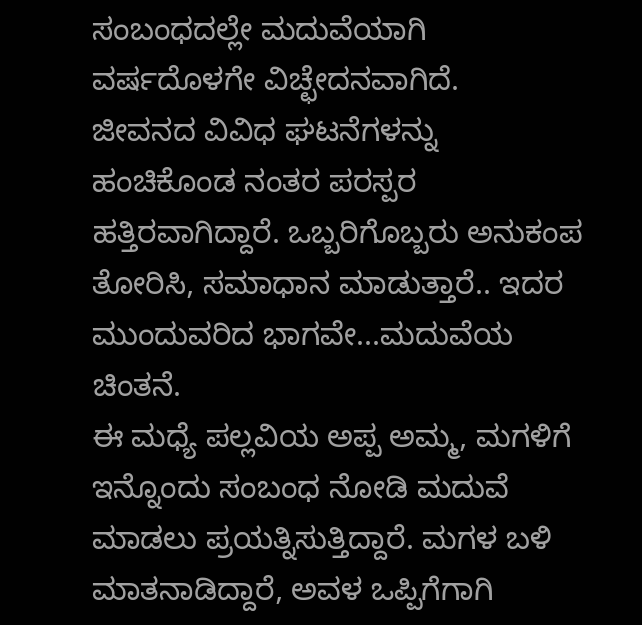ಸಂಬಂಧದಲ್ಲೇ ಮದುವೆಯಾಗಿ ವರ್ಷದೊಳಗೇ ವಿಚ್ಛೇದನವಾಗಿದೆ.
ಜೀವನದ ವಿವಿಧ ಘಟನೆಗಳನ್ನು ಹಂಚಿಕೊಂಡ ನಂತರ ಪರಸ್ಪರ ಹತ್ತಿರವಾಗಿದ್ದಾರೆ. ಒಬ್ಬರಿಗೊಬ್ಬರು ಅನುಕಂಪ ತೋರಿಸಿ, ಸಮಾಧಾನ ಮಾಡುತ್ತಾರೆ.. ಇದರ ಮುಂದುವರಿದ ಭಾಗವೇ...ಮದುವೆಯ ಚಿಂತನೆ.
ಈ ಮಧ್ಯೆ ಪಲ್ಲವಿಯ ಅಪ್ಪ ಅಮ್ಮ, ಮಗಳಿಗೆ ಇನ್ನೊಂದು ಸಂಬಂಧ ನೋಡಿ ಮದುವೆ ಮಾಡಲು ಪ್ರಯತ್ನಿಸುತ್ತಿದ್ದಾರೆ. ಮಗಳ ಬಳಿ ಮಾತನಾಡಿದ್ದಾರೆ, ಅವಳ ಒಪ್ಪಿಗೆಗಾಗಿ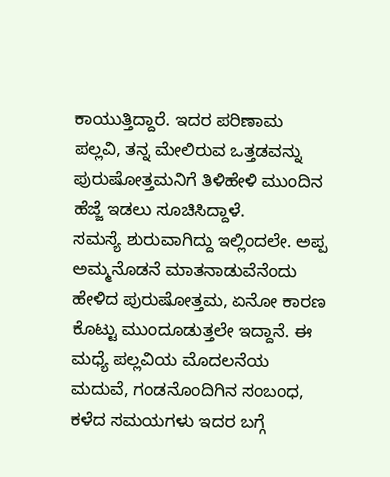ಕಾಯುತ್ತಿದ್ದಾರೆ. ಇದರ ಪರಿಣಾಮ ಪಲ್ಲವಿ, ತನ್ನ ಮೇಲಿರುವ ಒತ್ತಡವನ್ನು ಪುರುಷೋತ್ತಮನಿಗೆ ತಿಳಿಹೇಳಿ ಮುಂದಿನ ಹೆಜ್ಜೆ ಇಡಲು ಸೂಚಿಸಿದ್ದಾಳೆ.
ಸಮಸ್ಯೆ ಶುರುವಾಗಿದ್ದು ಇಲ್ಲಿಂದಲೇ. ಅಪ್ಪ ಅಮ್ಮನೊಡನೆ ಮಾತನಾಡುವೆನೆಂದು ಹೇಳಿದ ಪುರುಷೋತ್ತಮ, ಏನೋ ಕಾರಣ ಕೊಟ್ಟು ಮುಂದೂಡುತ್ತಲೇ ಇದ್ದಾನೆ. ಈ ಮಧ್ಯೆ ಪಲ್ಲವಿಯ ಮೊದಲನೆಯ ಮದುವೆ, ಗಂಡನೊಂದಿಗಿನ ಸಂಬಂಧ, ಕಳೆದ ಸಮಯಗಳು ಇದರ ಬಗ್ಗೆ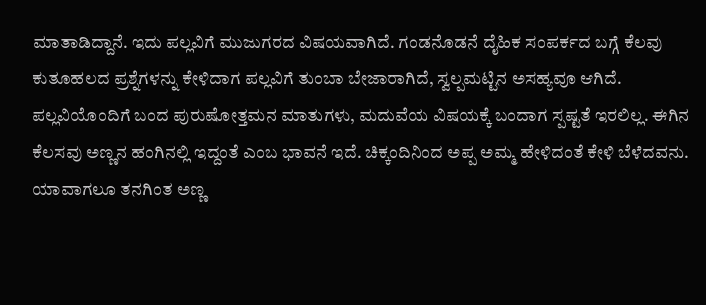ಮಾತಾಡಿದ್ದಾನೆ. ಇದು ಪಲ್ಲವಿಗೆ ಮುಜುಗರದ ವಿಷಯವಾಗಿದೆ. ಗಂಡನೊಡನೆ ದೈಹಿಕ ಸಂಪರ್ಕದ ಬಗ್ಗೆ ಕೆಲವು ಕುತೂಹಲದ ಪ್ರಶ್ನೆಗಳನ್ನು ಕೇಳಿದಾಗ ಪಲ್ಲವಿಗೆ ತುಂಬಾ ಬೇಜಾರಾಗಿದೆ, ಸ್ವಲ್ಪಮಟ್ಟಿನ ಅಸಹ್ಯವೂ ಆಗಿದೆ.
ಪಲ್ಲವಿಯೊಂದಿಗೆ ಬಂದ ಪುರುಷೋತ್ತಮನ ಮಾತುಗಳು, ಮದುವೆಯ ವಿಷಯಕ್ಕೆ ಬಂದಾಗ ಸ್ಪಷ್ಟತೆ ಇರಲಿಲ್ಲ. ಈಗಿನ ಕೆಲಸವು ಅಣ್ಣನ ಹಂಗಿನಲ್ಲಿ ಇದ್ದಂತೆ ಎಂಬ ಭಾವನೆ ಇದೆ. ಚಿಕ್ಕಂದಿನಿಂದ ಅಪ್ಪ ಅಮ್ಮ ಹೇಳಿದಂತೆ ಕೇಳಿ ಬೆಳೆದವನು. ಯಾವಾಗಲೂ ತನಗಿಂತ ಅಣ್ಣ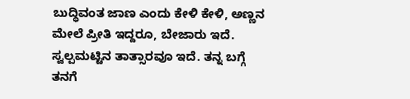ಬುದ್ಧಿವಂತ ಜಾಣ ಎಂದು ಕೇಳಿ ಕೇಳಿ, ಅಣ್ಣನ ಮೇಲೆ ಪ್ರೀತಿ ಇದ್ದರೂ, ಬೇಜಾರು ಇದೆ. ಸ್ವಲ್ಪಮಟ್ಟಿನ ತಾತ್ಸಾರವೂ ಇದೆ. ತನ್ನ ಬಗ್ಗೆ ತನಗೆ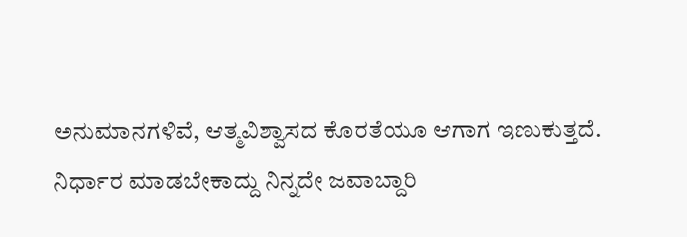ಅನುಮಾನಗಳಿವೆ, ಆತ್ಮವಿಶ್ವಾಸದ ಕೊರತೆಯೂ ಆಗಾಗ ಇಣುಕುತ್ತದೆ. ನಿರ್ಧಾರ ಮಾಡಬೇಕಾದ್ದು ನಿನ್ನದೇ ಜವಾಬ್ದಾರಿ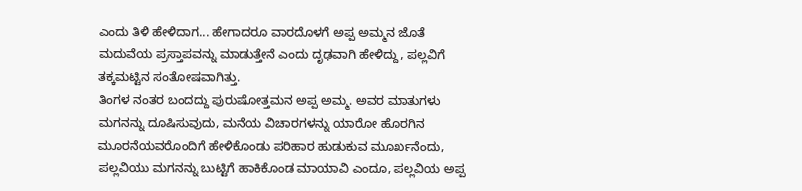ಎಂದು ತಿಳಿ ಹೇಳಿದಾಗ... ಹೇಗಾದರೂ ವಾರದೊಳಗೆ ಅಪ್ಪ ಅಮ್ಮನ ಜೊತೆ ಮದುವೆಯ ಪ್ರಸ್ತಾಪವನ್ನು ಮಾಡುತ್ತೇನೆ ಎಂದು ದೃಢವಾಗಿ ಹೇಳಿದ್ದು, ಪಲ್ಲವಿಗೆ ತಕ್ಕಮಟ್ಟಿನ ಸಂತೋಷವಾಗಿತ್ತು.
ತಿಂಗಳ ನಂತರ ಬಂದದ್ದು ಪುರುಷೋತ್ತಮನ ಅಪ್ಪ ಅಮ್ಮ. ಅವರ ಮಾತುಗಳು ಮಗನನ್ನು ದೂಷಿಸುವುದು, ಮನೆಯ ವಿಚಾರಗಳನ್ನು ಯಾರೋ ಹೊರಗಿನ ಮೂರನೆಯವರೊಂದಿಗೆ ಹೇಳಿಕೊಂಡು ಪರಿಹಾರ ಹುಡುಕುವ ಮೂರ್ಖನೆಂದು, ಪಲ್ಲವಿಯು ಮಗನನ್ನು ಬುಟ್ಟಿಗೆ ಹಾಕಿಕೊಂಡ ಮಾಯಾವಿ ಎಂದೂ, ಪಲ್ಲವಿಯ ಅಪ್ಪ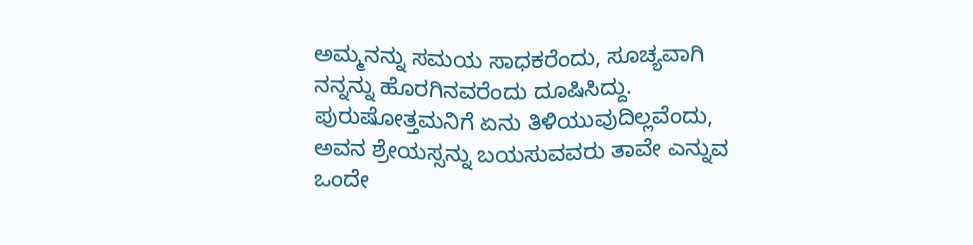ಅಮ್ಮನನ್ನು ಸಮಯ ಸಾಧಕರೆಂದು, ಸೂಚ್ಯವಾಗಿ ನನ್ನನ್ನು ಹೊರಗಿನವರೆಂದು ದೂಷಿಸಿದ್ದು. ಪುರುಷೋತ್ತಮನಿಗೆ ಏನು ತಿಳಿಯುವುದಿಲ್ಲವೆಂದು, ಅವನ ಶ್ರೇಯಸ್ಸನ್ನು ಬಯಸುವವರು ತಾವೇ ಎನ್ನುವ ಒಂದೇ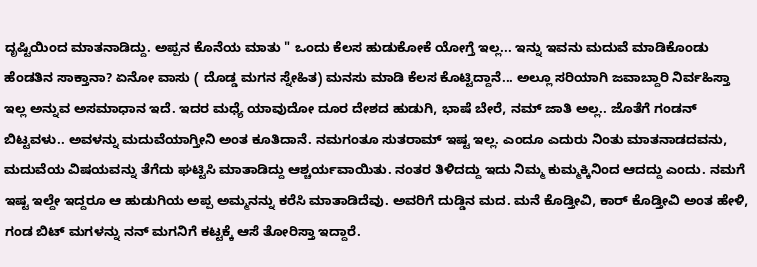ದೃಷ್ಟಿಯಿಂದ ಮಾತನಾಡಿದ್ದು. ಅಪ್ಪನ ಕೊನೆಯ ಮಾತು " ಒಂದು ಕೆಲಸ ಹುಡುಕೋಕೆ ಯೋಗ್ತೆ ಇಲ್ಲ... ಇನ್ನು ಇವನು ಮದುವೆ ಮಾಡಿಕೊಂಡು ಹೆಂಡತಿನ ಸಾಕ್ತಾನಾ? ಏನೋ ವಾಸು ( ದೊಡ್ಡ ಮಗನ ಸ್ನೇಹಿತ) ಮನಸು ಮಾಡಿ ಕೆಲಸ ಕೊಟ್ಟಿದ್ದಾನೆ... ಅಲ್ಲೂ ಸರಿಯಾಗಿ ಜವಾಬ್ದಾರಿ ನಿರ್ವಹಿಸ್ತಾ ಇಲ್ಲ ಅನ್ನುವ ಅಸಮಾಧಾನ ಇದೆ. ಇದರ ಮಧ್ಯೆ ಯಾವುದೋ ದೂರ ದೇಶದ ಹುಡುಗಿ, ಭಾಷೆ ಬೇರೆ, ನಮ್ ಜಾತಿ ಅಲ್ಲ.. ಜೊತೆಗೆ ಗಂಡನ್ ಬಿಟ್ಟವಳು.. ಅವಳನ್ನು ಮದುವೆಯಾಗ್ತೀನಿ ಅಂತ ಕೂತಿದಾನೆ. ನಮಗಂತೂ ಸುತರಾಮ್ ಇಷ್ಟ ಇಲ್ಲ. ಎಂದೂ ಎದುರು ನಿಂತು ಮಾತನಾಡದವನು, ಮದುವೆಯ ವಿಷಯವನ್ನು ತೆಗೆದು ಘಟ್ಟಿಸಿ ಮಾತಾಡಿದ್ದು ಆಶ್ಚರ್ಯವಾಯಿತು. ನಂತರ ತಿಳಿದದ್ದು ಇದು ನಿಮ್ಮ ಕುಮ್ಮಕ್ಕಿನಿಂದ ಆದದ್ದು ಎಂದು. ನಮಗೆ ಇಷ್ಟ ಇಲ್ದೇ ಇದ್ದರೂ ಆ ಹುಡುಗಿಯ ಅಪ್ಪ ಅಮ್ಮನನ್ನು ಕರೆಸಿ ಮಾತಾಡಿದೆವು. ಅವರಿಗೆ ದುಡ್ಡಿನ ಮದ. ಮನೆ ಕೊಡ್ತೀವಿ, ಕಾರ್ ಕೊಡ್ತೀವಿ ಅಂತ ಹೇಳಿ, ಗಂಡ ಬಿಟ್ ಮಗಳನ್ನು ನನ್ ಮಗನಿಗೆ ಕಟ್ಟಕ್ಕೆ ಆಸೆ ತೋರಿಸ್ತಾ ಇದ್ದಾರೆ.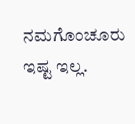ನಮಗೊಂಚೂರು ಇಷ್ಟ ಇಲ್ಲ.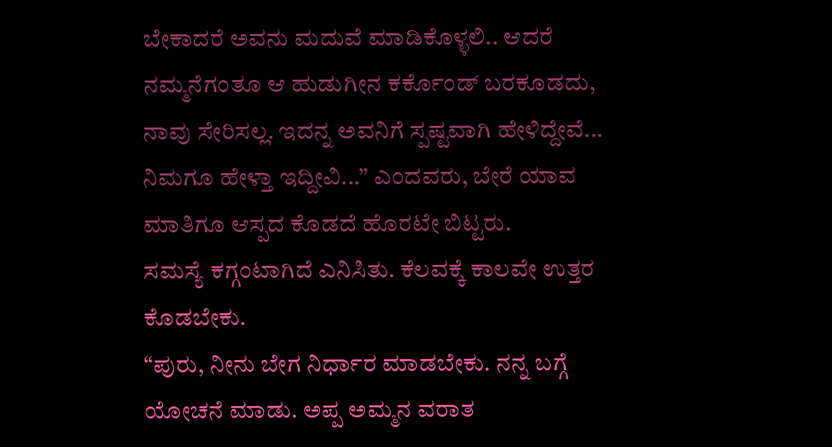ಬೇಕಾದರೆ ಅವನು ಮದುವೆ ಮಾಡಿಕೊಳ್ಳಲಿ.. ಆದರೆ ನಮ್ಮನೆಗಂತೂ ಆ ಹುಡುಗೀನ ಕರ್ಕೊಂಡ್ ಬರಕೂಡದು, ನಾವು ಸೇರಿಸಲ್ಲ. ಇದನ್ನ ಅವನಿಗೆ ಸ್ಪಷ್ಟವಾಗಿ ಹೇಳಿದ್ದೇವೆ... ನಿಮಗೂ ಹೇಳ್ತಾ ಇದ್ದೀವಿ...” ಎಂದವರು, ಬೇರೆ ಯಾವ ಮಾತಿಗೂ ಆಸ್ಪದ ಕೊಡದೆ ಹೊರಟೇ ಬಿಟ್ಟರು.
ಸಮಸ್ಯೆ ಕಗ್ಗಂಟಾಗಿದೆ ಎನಿಸಿತು. ಕೆಲವಕ್ಕೆ ಕಾಲವೇ ಉತ್ತರ ಕೊಡಬೇಕು.
“ಪುರು, ನೀನು ಬೇಗ ನಿರ್ಧಾರ ಮಾಡಬೇಕು. ನನ್ನ ಬಗ್ಗೆ ಯೋಚನೆ ಮಾಡು. ಅಪ್ಪ ಅಮ್ಮನ ವರಾತ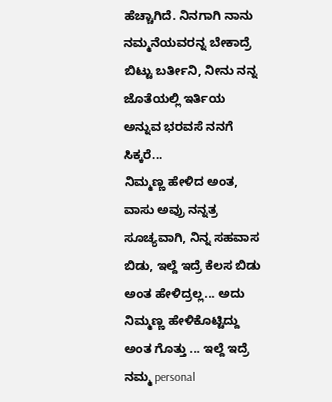ಹೆಚ್ಚಾಗಿದೆ. ನಿನಗಾಗಿ ನಾನು ನಮ್ಮನೆಯವರನ್ನ ಬೇಕಾದ್ರೆ ಬಿಟ್ಟು ಬರ್ತೀನಿ, ನೀನು ನನ್ನ ಜೊತೆಯಲ್ಲಿ ಇರ್ತಿಯ ಅನ್ನುವ ಭರವಸೆ ನನಗೆ ಸಿಕ್ಕರೆ...
ನಿಮ್ಮಣ್ಣ ಹೇಳಿದ ಅಂತ, ವಾಸು ಅವ್ರು ನನ್ನತ್ರ ಸೂಚ್ಯವಾಗಿ, ನಿನ್ನ ಸಹವಾಸ ಬಿಡು, ಇಲ್ದೆ ಇದ್ರೆ ಕೆಲಸ ಬಿಡು ಅಂತ ಹೇಳಿದ್ರಲ್ಲ... ಅದು ನಿಮ್ಮಣ್ಣ ಹೇಳಿಕೊಟ್ಟಿದ್ದು ಅಂತ ಗೊತ್ತು ... ಇಲ್ದೆ ಇದ್ರೆ ನಮ್ಮ personal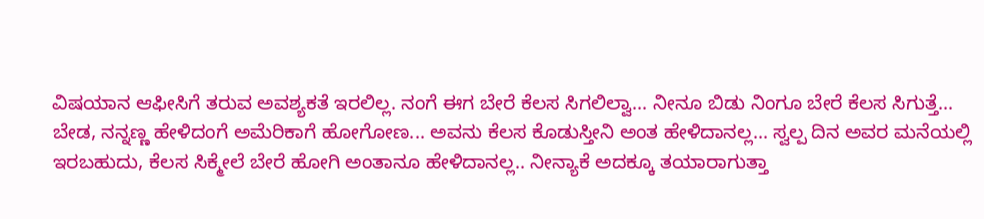ವಿಷಯಾನ ಆಫೀಸಿಗೆ ತರುವ ಅವಶ್ಯಕತೆ ಇರಲಿಲ್ಲ. ನಂಗೆ ಈಗ ಬೇರೆ ಕೆಲಸ ಸಿಗಲಿಲ್ವಾ... ನೀನೂ ಬಿಡು ನಿಂಗೂ ಬೇರೆ ಕೆಲಸ ಸಿಗುತ್ತೆ...
ಬೇಡ, ನನ್ನಣ್ಣ ಹೇಳಿದಂಗೆ ಅಮೆರಿಕಾಗೆ ಹೋಗೋಣ... ಅವನು ಕೆಲಸ ಕೊಡುಸ್ತೀನಿ ಅಂತ ಹೇಳಿದಾನಲ್ಲ... ಸ್ವಲ್ಪ ದಿನ ಅವರ ಮನೆಯಲ್ಲಿ ಇರಬಹುದು, ಕೆಲಸ ಸಿಕ್ಮೇಲೆ ಬೇರೆ ಹೋಗಿ ಅಂತಾನೂ ಹೇಳಿದಾನಲ್ಲ.. ನೀನ್ಯಾಕೆ ಅದಕ್ಕೂ ತಯಾರಾಗುತ್ತಾ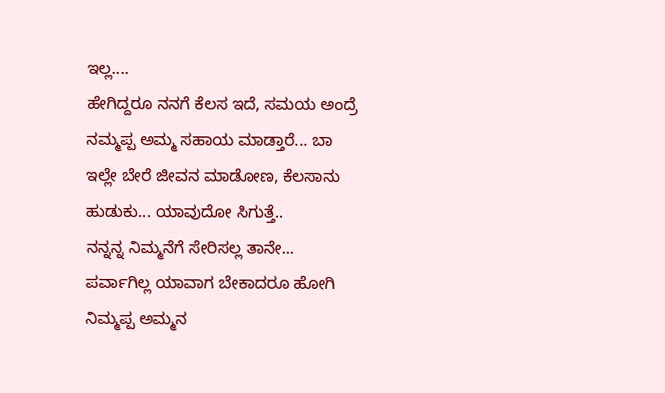ಇಲ್ಲ....
ಹೇಗಿದ್ದರೂ ನನಗೆ ಕೆಲಸ ಇದೆ, ಸಮಯ ಅಂದ್ರೆ ನಮ್ಮಪ್ಪ ಅಮ್ಮ ಸಹಾಯ ಮಾಡ್ತಾರೆ... ಬಾ ಇಲ್ಲೇ ಬೇರೆ ಜೀವನ ಮಾಡೋಣ, ಕೆಲಸಾನು ಹುಡುಕು... ಯಾವುದೋ ಸಿಗುತ್ತೆ..
ನನ್ನನ್ನ ನಿಮ್ಮನೆಗೆ ಸೇರಿಸಲ್ಲ ತಾನೇ... ಪರ್ವಾಗಿಲ್ಲ ಯಾವಾಗ ಬೇಕಾದರೂ ಹೋಗಿ ನಿಮ್ಮಪ್ಪ ಅಮ್ಮನ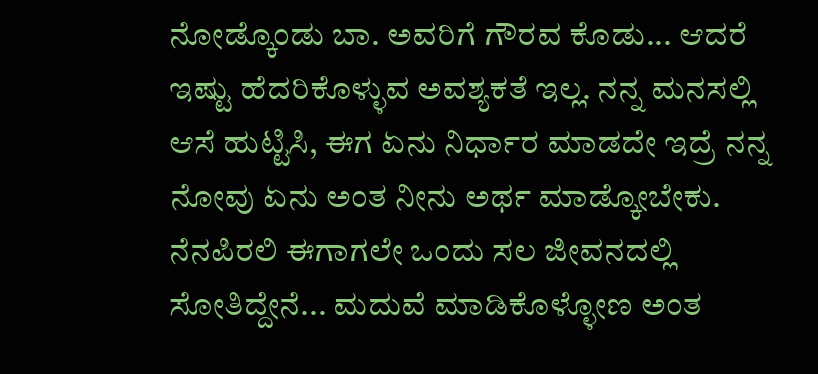ನೋಡ್ಕೊಂಡು ಬಾ. ಅವರಿಗೆ ಗೌರವ ಕೊಡು... ಆದರೆ ಇಷ್ಟು ಹೆದರಿಕೊಳ್ಳುವ ಅವಶ್ಯಕತೆ ಇಲ್ಲ. ನನ್ನ ಮನಸಲ್ಲಿ ಆಸೆ ಹುಟ್ಟಿಸಿ, ಈಗ ಏನು ನಿರ್ಧಾರ ಮಾಡದೇ ಇದ್ರೆ ನನ್ನ ನೋವು ಏನು ಅಂತ ನೀನು ಅರ್ಥ ಮಾಡ್ಕೋಬೇಕು. ನೆನಪಿರಲಿ ಈಗಾಗಲೇ ಒಂದು ಸಲ ಜೀವನದಲ್ಲಿ ಸೋತಿದ್ದೇನೆ... ಮದುವೆ ಮಾಡಿಕೊಳ್ಳೋಣ ಅಂತ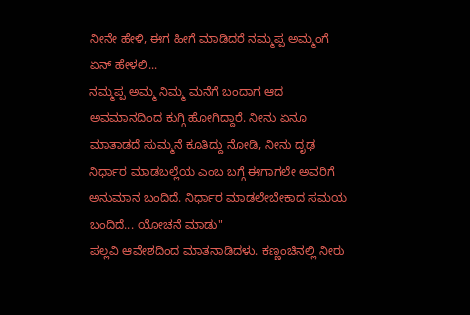ನೀನೇ ಹೇಳಿ, ಈಗ ಹೀಗೆ ಮಾಡಿದರೆ ನಮ್ಮಪ್ಪ ಅಮ್ಮಂಗೆ ಏನ್ ಹೇಳಲಿ...
ನಮ್ಮಪ್ಪ ಅಮ್ಮ ನಿಮ್ಮ ಮನೆಗೆ ಬಂದಾಗ ಆದ ಅವಮಾನದಿಂದ ಕುಗ್ಗಿ ಹೋಗಿದ್ದಾರೆ. ನೀನು ಏನೂ ಮಾತಾಡದೆ ಸುಮ್ಮನೆ ಕೂತಿದ್ದು ನೋಡಿ, ನೀನು ದೃಢ ನಿರ್ಧಾರ ಮಾಡಬಲ್ಲೆಯ ಎಂಬ ಬಗ್ಗೆ ಈಗಾಗಲೇ ಅವರಿಗೆ ಅನುಮಾನ ಬಂದಿದೆ. ನಿರ್ಧಾರ ಮಾಡಲೇಬೇಕಾದ ಸಮಯ ಬಂದಿದೆ... ಯೋಚನೆ ಮಾಡು"
ಪಲ್ಲವಿ ಆವೇಶದಿಂದ ಮಾತನಾಡಿದಳು. ಕಣ್ಣಂಚಿನಲ್ಲಿ ನೀರು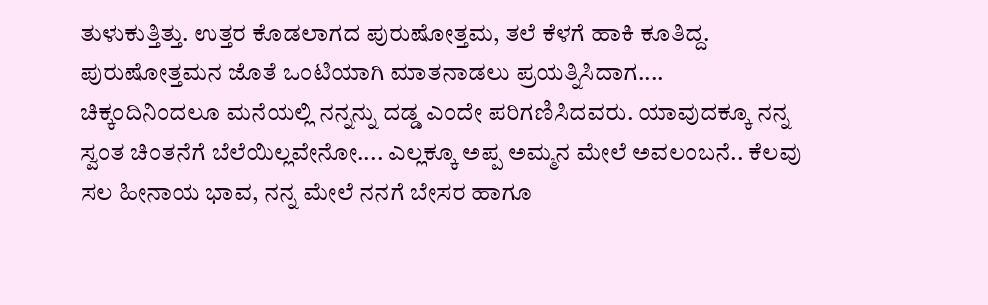ತುಳುಕುತ್ತಿತ್ತು. ಉತ್ತರ ಕೊಡಲಾಗದ ಪುರುಷೋತ್ತಮ, ತಲೆ ಕೆಳಗೆ ಹಾಕಿ ಕೂತಿದ್ದ.
ಪುರುಷೋತ್ತಮನ ಜೊತೆ ಒಂಟಿಯಾಗಿ ಮಾತನಾಡಲು ಪ್ರಯತ್ನಿಸಿದಾಗ....
ಚಿಕ್ಕಂದಿನಿಂದಲೂ ಮನೆಯಲ್ಲಿ ನನ್ನನ್ನು ದಡ್ಡ ಎಂದೇ ಪರಿಗಣಿಸಿದವರು. ಯಾವುದಕ್ಕೂ ನನ್ನ ಸ್ವಂತ ಚಿಂತನೆಗೆ ಬೆಲೆಯಿಲ್ಲವೇನೋ.... ಎಲ್ಲಕ್ಕೂ ಅಪ್ಪ ಅಮ್ಮನ ಮೇಲೆ ಅವಲಂಬನೆ.. ಕೆಲವು ಸಲ ಹೀನಾಯ ಭಾವ, ನನ್ನ ಮೇಲೆ ನನಗೆ ಬೇಸರ ಹಾಗೂ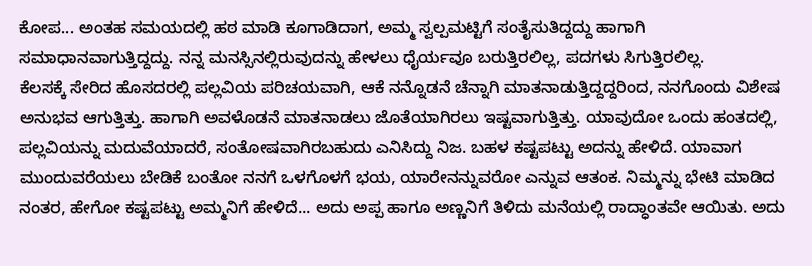ಕೋಪ... ಅಂತಹ ಸಮಯದಲ್ಲಿ ಹಠ ಮಾಡಿ ಕೂಗಾಡಿದಾಗ, ಅಮ್ಮ ಸ್ವಲ್ಪಮಟ್ಟಿಗೆ ಸಂತೈಸುತಿದ್ದದ್ದು ಹಾಗಾಗಿ ಸಮಾಧಾನವಾಗುತ್ತಿದ್ದದ್ದು. ನನ್ನ ಮನಸ್ಸಿನಲ್ಲಿರುವುದನ್ನು ಹೇಳಲು ಧೈರ್ಯವೂ ಬರುತ್ತಿರಲಿಲ್ಲ, ಪದಗಳು ಸಿಗುತ್ತಿರಲಿಲ್ಲ.
ಕೆಲಸಕ್ಕೆ ಸೇರಿದ ಹೊಸದರಲ್ಲಿ ಪಲ್ಲವಿಯ ಪರಿಚಯವಾಗಿ, ಆಕೆ ನನ್ನೊಡನೆ ಚೆನ್ನಾಗಿ ಮಾತನಾಡುತ್ತಿದ್ದದ್ದರಿಂದ, ನನಗೊಂದು ವಿಶೇಷ ಅನುಭವ ಆಗುತ್ತಿತ್ತು. ಹಾಗಾಗಿ ಅವಳೊಡನೆ ಮಾತನಾಡಲು ಜೊತೆಯಾಗಿರಲು ಇಷ್ಟವಾಗುತ್ತಿತ್ತು. ಯಾವುದೋ ಒಂದು ಹಂತದಲ್ಲಿ, ಪಲ್ಲವಿಯನ್ನು ಮದುವೆಯಾದರೆ, ಸಂತೋಷವಾಗಿರಬಹುದು ಎನಿಸಿದ್ದು ನಿಜ. ಬಹಳ ಕಷ್ಟಪಟ್ಟು ಅದನ್ನು ಹೇಳಿದೆ. ಯಾವಾಗ ಮುಂದುವರೆಯಲು ಬೇಡಿಕೆ ಬಂತೋ ನನಗೆ ಒಳಗೊಳಗೆ ಭಯ, ಯಾರೇನನ್ನುವರೋ ಎನ್ನುವ ಆತಂಕ. ನಿಮ್ಮನ್ನು ಭೇಟಿ ಮಾಡಿದ ನಂತರ, ಹೇಗೋ ಕಷ್ಟಪಟ್ಟು ಅಮ್ಮನಿಗೆ ಹೇಳಿದೆ... ಅದು ಅಪ್ಪ ಹಾಗೂ ಅಣ್ಣನಿಗೆ ತಿಳಿದು ಮನೆಯಲ್ಲಿ ರಾದ್ಧಾಂತವೇ ಆಯಿತು. ಅದು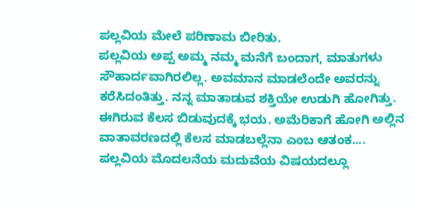ಪಲ್ಲವಿಯ ಮೇಲೆ ಪರಿಣಾಮ ಬೀರಿತು.
ಪಲ್ಲವಿಯ ಅಪ್ಪ ಅಮ್ಮ ನಮ್ಮ ಮನೆಗೆ ಬಂದಾಗ, ಮಾತುಗಳು ಸೌಹಾರ್ದವಾಗಿರಲಿಲ್ಲ. ಅವಮಾನ ಮಾಡಲೆಂದೇ ಅವರನ್ನು ಕರೆಸಿದಂತಿತ್ತು. ನನ್ನ ಮಾತಾಡುವ ಶಕ್ತಿಯೇ ಉಡುಗಿ ಹೋಗಿತ್ತು.
ಈಗಿರುವ ಕೆಲಸ ಬಿಡುವುದಕ್ಕೆ ಭಯ. ಅಮೆರಿಕಾಗೆ ಹೋಗಿ ಅಲ್ಲಿನ ವಾತಾವರಣದಲ್ಲಿ ಕೆಲಸ ಮಾಡಬಲ್ಲೆನಾ ಎಂಬ ಆತಂಕ....
ಪಲ್ಲವಿಯ ಮೊದಲನೆಯ ಮದುವೆಯ ವಿಷಯದಲ್ಲೂ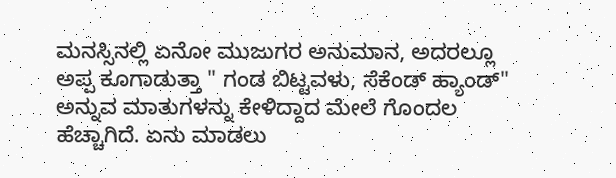ಮನಸ್ಸಿನಲ್ಲಿ ಏನೋ ಮುಜುಗರ ಅನುಮಾನ, ಅದರಲ್ಲೂ ಅಪ್ಪ ಕೂಗಾಡುತ್ತಾ " ಗಂಡ ಬಿಟ್ಟವಳು, ಸೆಕೆಂಡ್ ಹ್ಯಾಂಡ್" ಅನ್ನುವ ಮಾತುಗಳನ್ನು ಕೇಳಿದ್ದಾದ ಮೇಲೆ ಗೊಂದಲ ಹೆಚ್ಚಾಗಿದೆ. ಏನು ಮಾಡಲು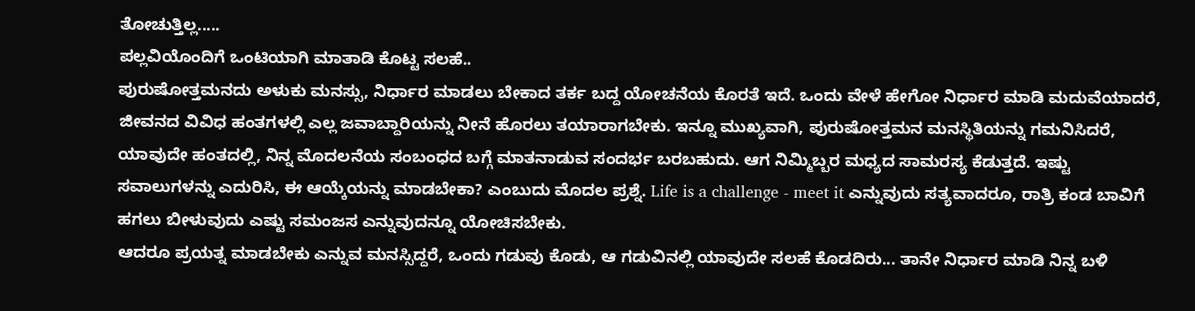ತೋಚುತ್ತಿಲ್ಲ.....
ಪಲ್ಲವಿಯೊಂದಿಗೆ ಒಂಟಿಯಾಗಿ ಮಾತಾಡಿ ಕೊಟ್ಟ ಸಲಹೆ..
ಪುರುಷೋತ್ತಮನದು ಅಳುಕು ಮನಸ್ಸು, ನಿರ್ಧಾರ ಮಾಡಲು ಬೇಕಾದ ತರ್ಕ ಬದ್ದ ಯೋಚನೆಯ ಕೊರತೆ ಇದೆ. ಒಂದು ವೇಳೆ ಹೇಗೋ ನಿರ್ಧಾರ ಮಾಡಿ ಮದುವೆಯಾದರೆ, ಜೀವನದ ವಿವಿಧ ಹಂತಗಳಲ್ಲಿ ಎಲ್ಲ ಜವಾಬ್ದಾರಿಯನ್ನು ನೀನೆ ಹೊರಲು ತಯಾರಾಗಬೇಕು. ಇನ್ನೂ ಮುಖ್ಯವಾಗಿ, ಪುರುಷೋತ್ತಮನ ಮನಸ್ಥಿತಿಯನ್ನು ಗಮನಿಸಿದರೆ, ಯಾವುದೇ ಹಂತದಲ್ಲಿ, ನಿನ್ನ ಮೊದಲನೆಯ ಸಂಬಂಧದ ಬಗ್ಗೆ ಮಾತನಾಡುವ ಸಂದರ್ಭ ಬರಬಹುದು. ಆಗ ನಿಮ್ಮಿಬ್ಬರ ಮಧ್ಯದ ಸಾಮರಸ್ಯ ಕೆಡುತ್ತದೆ. ಇಷ್ಟು ಸವಾಲುಗಳನ್ನು ಎದುರಿಸಿ, ಈ ಆಯ್ಕೆಯನ್ನು ಮಾಡಬೇಕಾ? ಎಂಬುದು ಮೊದಲ ಪ್ರಶ್ನೆ. Life is a challenge - meet it ಎನ್ನುವುದು ಸತ್ಯವಾದರೂ, ರಾತ್ರಿ ಕಂಡ ಬಾವಿಗೆ ಹಗಲು ಬೀಳುವುದು ಎಷ್ಟು ಸಮಂಜಸ ಎನ್ನುವುದನ್ನೂ ಯೋಚಿಸಬೇಕು.
ಆದರೂ ಪ್ರಯತ್ನ ಮಾಡಬೇಕು ಎನ್ನುವ ಮನಸ್ಸಿದ್ದರೆ, ಒಂದು ಗಡುವು ಕೊಡು, ಆ ಗಡುವಿನಲ್ಲಿ ಯಾವುದೇ ಸಲಹೆ ಕೊಡದಿರು... ತಾನೇ ನಿರ್ಧಾರ ಮಾಡಿ ನಿನ್ನ ಬಳಿ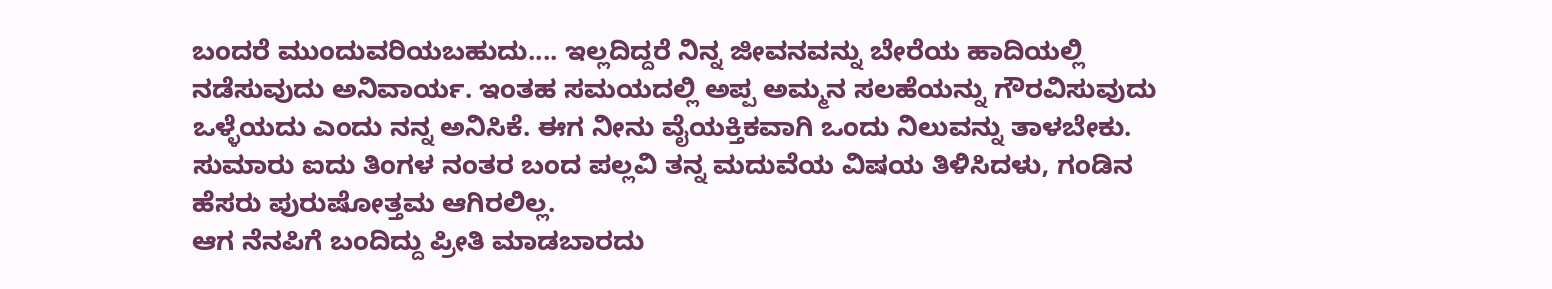ಬಂದರೆ ಮುಂದುವರಿಯಬಹುದು.... ಇಲ್ಲದಿದ್ದರೆ ನಿನ್ನ ಜೀವನವನ್ನು ಬೇರೆಯ ಹಾದಿಯಲ್ಲಿ ನಡೆಸುವುದು ಅನಿವಾರ್ಯ. ಇಂತಹ ಸಮಯದಲ್ಲಿ ಅಪ್ಪ ಅಮ್ಮನ ಸಲಹೆಯನ್ನು ಗೌರವಿಸುವುದು ಒಳ್ಳೆಯದು ಎಂದು ನನ್ನ ಅನಿಸಿಕೆ. ಈಗ ನೀನು ವೈಯಕ್ತಿಕವಾಗಿ ಒಂದು ನಿಲುವನ್ನು ತಾಳಬೇಕು.
ಸುಮಾರು ಐದು ತಿಂಗಳ ನಂತರ ಬಂದ ಪಲ್ಲವಿ ತನ್ನ ಮದುವೆಯ ವಿಷಯ ತಿಳಿಸಿದಳು, ಗಂಡಿನ ಹೆಸರು ಪುರುಷೋತ್ತಮ ಆಗಿರಲಿಲ್ಲ.
ಆಗ ನೆನಪಿಗೆ ಬಂದಿದ್ದು ಪ್ರೀತಿ ಮಾಡಬಾರದು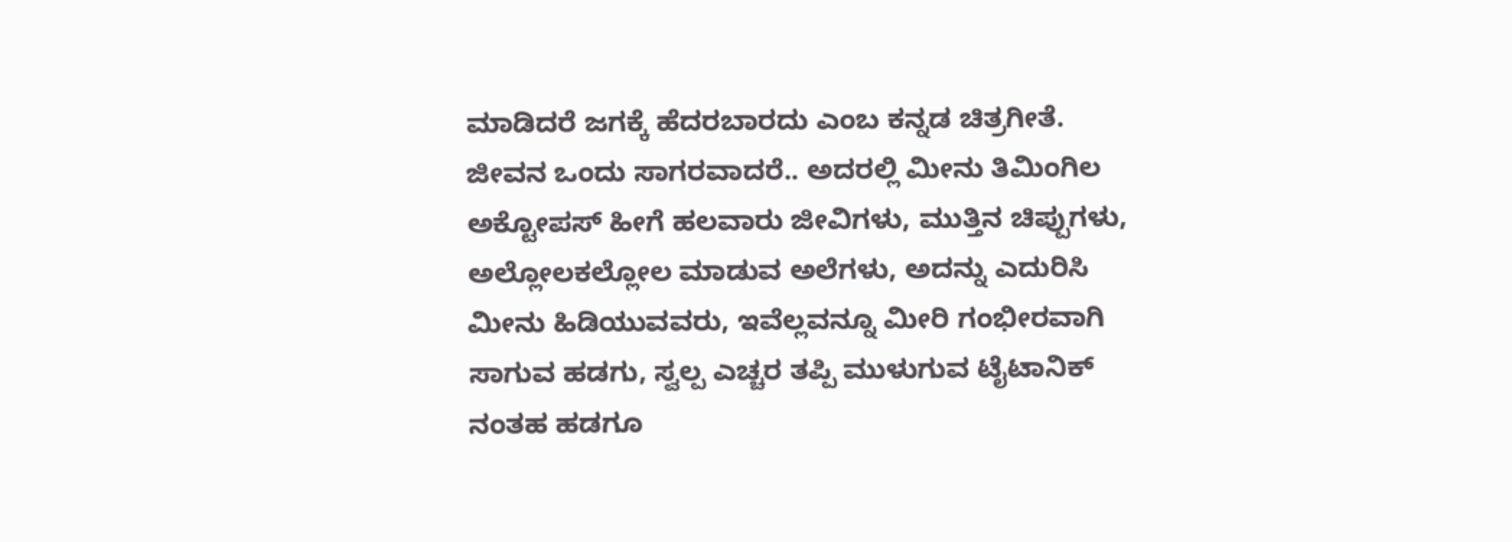ಮಾಡಿದರೆ ಜಗಕ್ಕೆ ಹೆದರಬಾರದು ಎಂಬ ಕನ್ನಡ ಚಿತ್ರಗೀತೆ.
ಜೀವನ ಒಂದು ಸಾಗರವಾದರೆ.. ಅದರಲ್ಲಿ ಮೀನು ತಿಮಿಂಗಿಲ ಅಕ್ಟೋಪಸ್ ಹೀಗೆ ಹಲವಾರು ಜೀವಿಗಳು, ಮುತ್ತಿನ ಚಿಪ್ಪುಗಳು, ಅಲ್ಲೋಲಕಲ್ಲೋಲ ಮಾಡುವ ಅಲೆಗಳು, ಅದನ್ನು ಎದುರಿಸಿ ಮೀನು ಹಿಡಿಯುವವರು, ಇವೆಲ್ಲವನ್ನೂ ಮೀರಿ ಗಂಭೀರವಾಗಿ ಸಾಗುವ ಹಡಗು, ಸ್ವಲ್ಪ ಎಚ್ಚರ ತಪ್ಪಿ ಮುಳುಗುವ ಟೈಟಾನಿಕ್ ನಂತಹ ಹಡಗೂ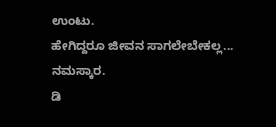ಉಂಟು.
ಹೇಗಿದ್ದರೂ ಜೀವನ ಸಾಗಲೇಬೇಕಲ್ಲ...
ನಮಸ್ಕಾರ.
ಡಿ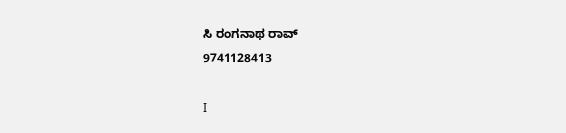ಸಿ ರಂಗನಾಥ ರಾವ್
9741128413

I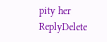pity her
ReplyDelete